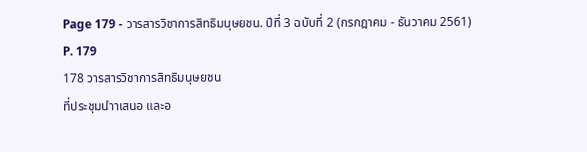Page 179 - วารสารวิชาการสิทธิมนุษยชน. ปีที่ 3 ฉบับที่ 2 (กรกฎาคม - ธันวาคม 2561)
P. 179
178 วารสารวิชาการสิทธิมนุษยชน
ที่ประชุมนำาเสนอ และอ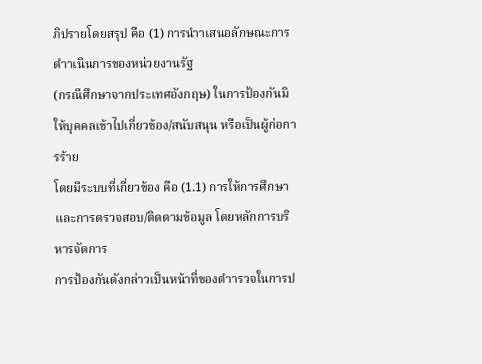ภิปรายโดยสรุป คือ (1) การนำาเสนอลักษณะการดำาเนินการของหน่วยงานรัฐ
(กรณีศึกษาจากประเทศอังกฤษ) ในการป้องกันมิให้บุคคลเข้าไปเกี่ยวข้อง/สนับสนุน หรือเป็นผู้ก่อการร้าย
โดยมีระบบที่เกี่ยวข้อง คือ (1.1) การให้การศึกษา และการตรวจสอบ/ติดตามข้อมูล โดยหลักการบริหารจัดการ
การป้องกันดังกล่าวเป็นหน้าที่ของตำารวจในการป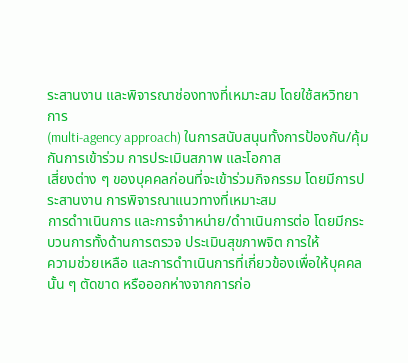ระสานงาน และพิจารณาช่องทางที่เหมาะสม โดยใช้สหวิทยาการ
(multi-agency approach) ในการสนับสนุนทั้งการป้องกัน/คุ้มกันการเข้าร่วม การประเมินสภาพ และโอกาส
เสี่ยงต่าง ๆ ของบุคคลก่อนที่จะเข้าร่วมกิจกรรม โดยมีการประสานงาน การพิจารณาแนวทางที่เหมาะสม
การดำาเนินการ และการจำาหน่าย/ดำาเนินการต่อ โดยมีกระบวนการทั้งด้านการตรวจ ประเมินสุขภาพจิต การให้
ความช่วยเหลือ และการดำาเนินการที่เกี่ยวข้องเพื่อให้บุคคลนั้น ๆ ตัดขาด หรือออกห่างจากการก่อ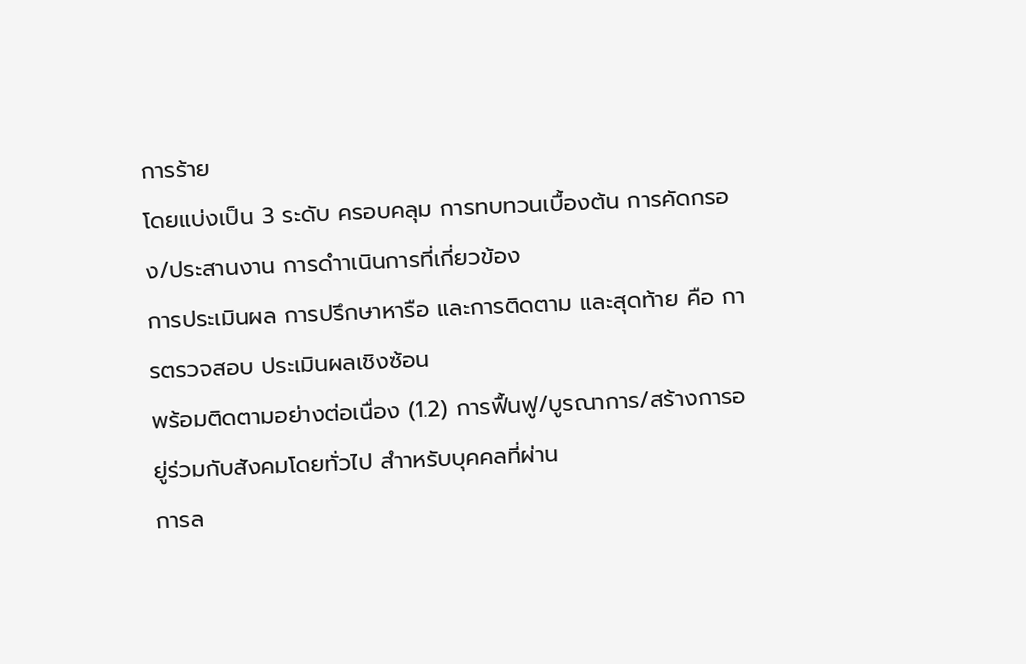การร้าย
โดยแบ่งเป็น 3 ระดับ ครอบคลุม การทบทวนเบื้องต้น การคัดกรอง/ประสานงาน การดำาเนินการที่เกี่ยวข้อง
การประเมินผล การปรึกษาหารือ และการติดตาม และสุดท้าย คือ การตรวจสอบ ประเมินผลเชิงซ้อน
พร้อมติดตามอย่างต่อเนื่อง (1.2) การฟื้นฟู/บูรณาการ/สร้างการอยู่ร่วมกับสังคมโดยทั่วไป สำาหรับบุคคลที่ผ่าน
การล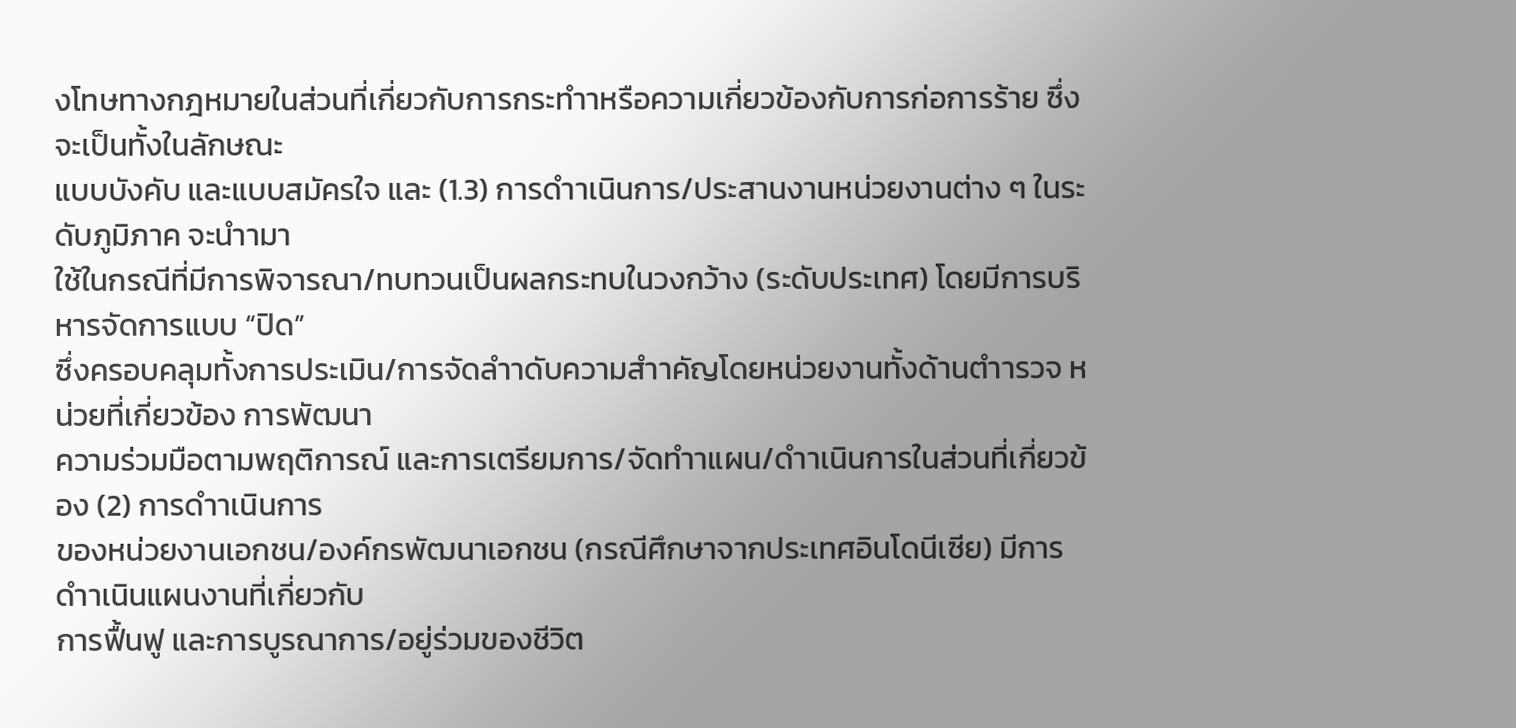งโทษทางกฎหมายในส่วนที่เกี่ยวกับการกระทำาหรือความเกี่ยวข้องกับการก่อการร้าย ซึ่งจะเป็นทั้งในลักษณะ
แบบบังคับ และแบบสมัครใจ และ (1.3) การดำาเนินการ/ประสานงานหน่วยงานต่าง ๆ ในระดับภูมิภาค จะนำามา
ใช้ในกรณีที่มีการพิจารณา/ทบทวนเป็นผลกระทบในวงกว้าง (ระดับประเทศ) โดยมีการบริหารจัดการแบบ “ปิด”
ซึ่งครอบคลุมทั้งการประเมิน/การจัดลำาดับความสำาคัญโดยหน่วยงานทั้งด้านตำารวจ หน่วยที่เกี่ยวข้อง การพัฒนา
ความร่วมมือตามพฤติการณ์ และการเตรียมการ/จัดทำาแผน/ดำาเนินการในส่วนที่เกี่ยวข้อง (2) การดำาเนินการ
ของหน่วยงานเอกชน/องค์กรพัฒนาเอกชน (กรณีศึกษาจากประเทศอินโดนีเซีย) มีการดำาเนินแผนงานที่เกี่ยวกับ
การฟื้นฟู และการบูรณาการ/อยู่ร่วมของชีวิต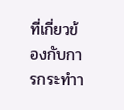ที่เกี่ยวข้องกับการกระทำา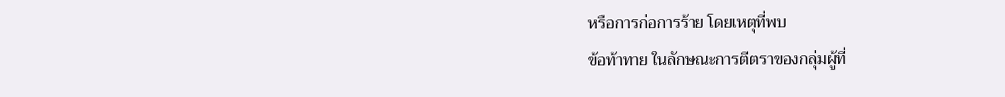หรือการก่อการร้าย โดยเหตุที่พบ
ข้อท้าทาย ในลักษณะการตีตราของกลุ่มผู้ที่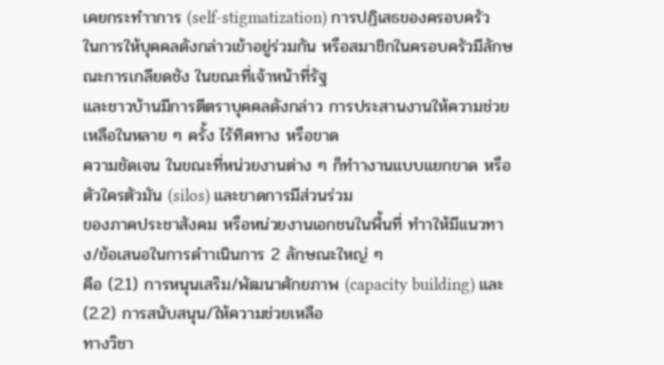เคยกระทำาการ (self-stigmatization) การปฏิเสธของครอบครัว
ในการให้บุคคลดังกล่าวเข้าอยู่ร่วมกัน หรือสมาชิกในครอบครัวมีลักษณะการเกลียดชัง ในขณะที่เจ้าหน้าที่รัฐ
และชาวบ้านมีการตีตราบุคคลดังกล่าว การประสานงานให้ความช่วยเหลือในหลาย ๆ ครั้ง ไร้ทิศทาง หรือขาด
ความชัดเจน ในขณะที่หน่วยงานต่าง ๆ ก็ทำางานแบบแยกขาด หรือตัวใครตัวมัน (silos) และขาดการมีส่วนร่วม
ของภาคประชาสังคม หรือหน่วยงานเอกชนในพื้นที่ ทำาให้มีแนวทาง/ข้อเสนอในการดำาเนินการ 2 ลักษณะใหญ่ ๆ
คือ (2.1) การหนุนเสริม/พัฒนาศักยภาพ (capacity building) และ (2.2) การสนับสนุน/ให้ความช่วยเหลือ
ทางวิชา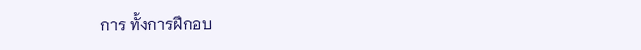การ ทั้งการฝึกอบ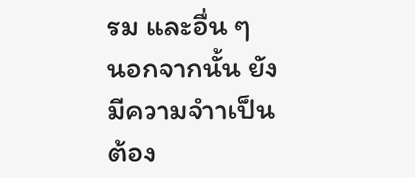รม และอื่น ๆ
นอกจากนั้น ยังมีความจำาเป็นต้อง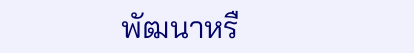พัฒนาหรื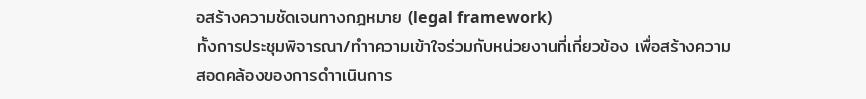อสร้างความชัดเจนทางกฎหมาย (legal framework)
ทั้งการประชุมพิจารณา/ทำาความเข้าใจร่วมกับหน่วยงานที่เกี่ยวข้อง เพื่อสร้างความสอดคล้องของการดำาเนินการ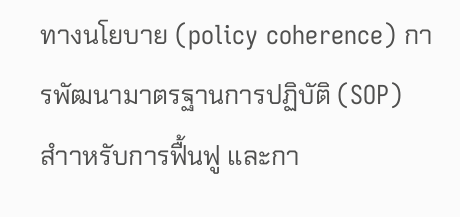ทางนโยบาย (policy coherence) การพัฒนามาตรฐานการปฏิบัติ (SOP) สำาหรับการฟื้นฟู และกา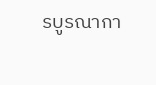รบูรณากา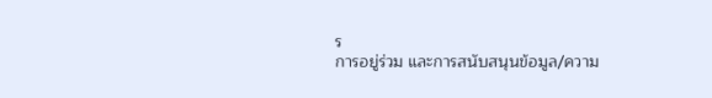ร
การอยู่ร่วม และการสนับสนุนข้อมูล/ความ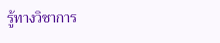รู้ทางวิชาการ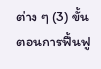ต่าง ๆ (3) ขั้นตอนการฟื้นฟู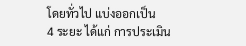โดยทั่วไป แบ่งออกเป็น
4 ระยะ ได้แก่ การประเมิน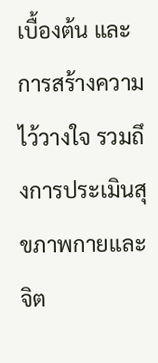เบื้องต้น และการสร้างความไว้วางใจ รวมถึงการประเมินสุขภาพกายและจิต